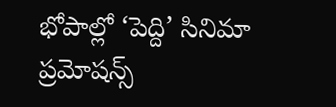భోపాల్లో ‘పెద్ది’ సినిమా ప్రమోషన్స్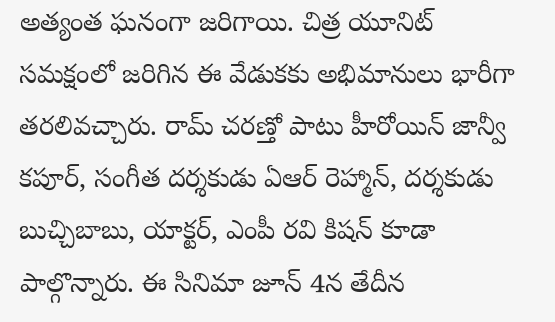అత్యంత ఘనంగా జరిగాయి. చిత్ర యూనిట్ సమక్షంలో జరిగిన ఈ వేడుకకు అభిమానులు భారీగా తరలివచ్చారు. రామ్ చరణ్తో పాటు హీరోయిన్ జాన్వీ కపూర్, సంగీత దర్శకుడు ఏఆర్ రెహ్మాన్, దర్శకుడు బుచ్చిబాబు, యాక్టర్, ఎంపీ రవి కిషన్ కూడా పాల్గొన్నారు. ఈ సినిమా జూన్ 4న తేదీన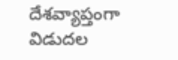దేశవ్యాప్తంగా విడుదల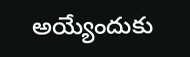అయ్యేందుకు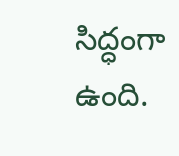సిద్ధంగా ఉంది.